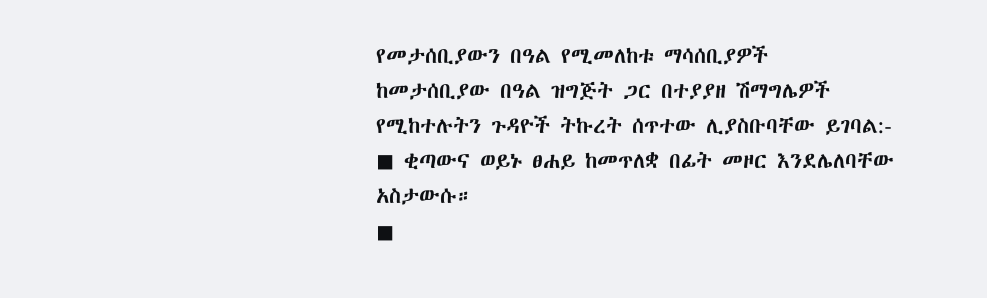የመታሰቢያውን በዓል የሚመለከቱ ማሳሰቢያዎች
ከመታሰቢያው በዓል ዝግጅት ጋር በተያያዘ ሽማግሌዎች የሚከተሉትን ጉዳዮች ትኩረት ሰጥተው ሊያስቡባቸው ይገባል:-
◼ ቂጣውና ወይኑ ፀሐይ ከመጥለቋ በፊት መዞር እንደሌለባቸው አስታውሱ።
◼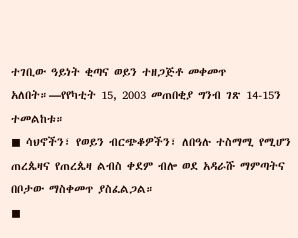ተገቢው ዓይነት ቂጣና ወይን ተዘጋጅቶ መቀመጥ አለበት።—የየካቲት 15, 2003 መጠበቂያ ግንብ ገጽ 14-15ን ተመልከቱ።
◼ ሳህኖችን፣ የወይን ብርጭቆዎችን፣ ለበዓሉ ተስማሚ የሚሆን ጠረጴዛና የጠረጴዛ ልብስ ቀደም ብሎ ወደ አዳራሹ ማምጣትና በቦታው ማስቀመጥ ያስፈልጋል።
◼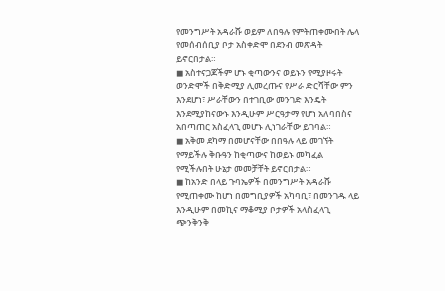የመንግሥት አዳራሹ ወይም ለበዓሉ የምትጠቀሙበት ሌላ የመሰብሰቢያ ቦታ አስቀድሞ በደንብ መጽዳት ይኖርበታል።
◼ አስተናጋጆችም ሆኑ ቂጣውንና ወይኑን የሚያዞሩት ወንድሞች በቅድሚያ ሊመረጡና የሥራ ድርሻቸው ምን እንደሆነ፣ ሥራቸውን በተገቢው መንገድ እንዴት እንደሚያከናውኑ እንዲሁም ሥርዓታማ የሆነ አለባበስና አበጣጠር አስፈላጊ መሆኑ ሊነገራቸው ይገባል።
◼ አቅመ ደካማ በመሆናቸው በበዓሉ ላይ መገኘት የማይችሉ ቅቡዓን ከቂጣውና ከወይኑ መካፈል የሚችሉበት ሁኔታ መመቻቸት ይኖርበታል።
◼ ከአንድ በላይ ጉባኤዎች በመንግሥት አዳራሹ የሚጠቀሙ ከሆነ በመግቢያዎች አካባቢ፣ በመንገዱ ላይ እንዲሁም በመኪና ማቆሚያ ቦታዎች አላስፈላጊ ጭንቅንቅ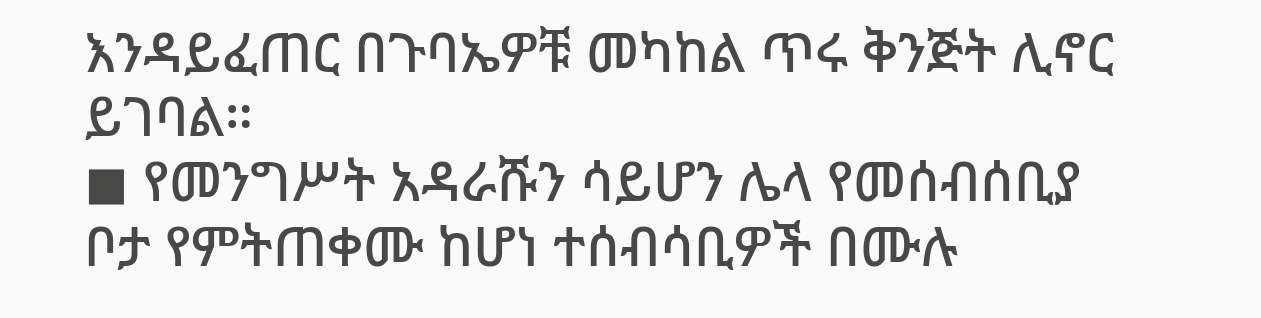እንዳይፈጠር በጉባኤዎቹ መካከል ጥሩ ቅንጅት ሊኖር ይገባል።
◼ የመንግሥት አዳራሹን ሳይሆን ሌላ የመሰብሰቢያ ቦታ የምትጠቀሙ ከሆነ ተሰብሳቢዎች በሙሉ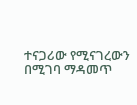ተናጋሪው የሚናገረውን በሚገባ ማዳመጥ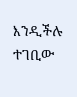እንዲችሉ ተገቢው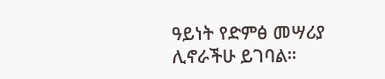ዓይነት የድምፅ መሣሪያ ሊኖራችሁ ይገባል።